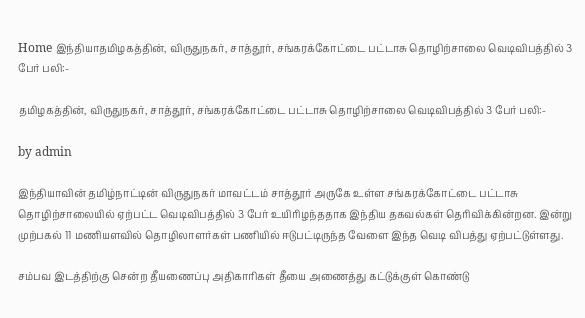Home இந்தியாதமிழகத்தின், விருதுநகர், சாத்தூர், சங்கரக்கோட்டை பட்டாசு தொழிற்சாலை வெடிவிபத்தில் 3 பேர் பலி:-

தமிழகத்தின், விருதுநகர், சாத்தூர், சங்கரக்கோட்டை பட்டாசு தொழிற்சாலை வெடிவிபத்தில் 3 பேர் பலி:-

by admin

இந்தியாவின் தமிழ்நாட்டின் விருதுநகர் மாவட்டம் சாத்தூர் அருகே உள்ள சங்கரக்கோட்டை பட்டாசு தொழிற்சாலையில் ஏற்பட்ட வெடிவிபத்தில் 3 பேர் உயிரிழந்ததாக இந்திய தகவல்கள் தெரிவிக்கின்றன. இன்று முற்பகல் 11 மணியளவில் தொழிலாளர்கள் பணியில் ஈடுபட்டிருந்த வேளை இந்த வெடி விபத்து ஏற்பட்டுள்ளது.

சம்பவ இடத்திற்கு சென்ற தீயணைப்பு அதிகாரிகள் தீயை அணைத்து கட்டுக்குள் கொண்டு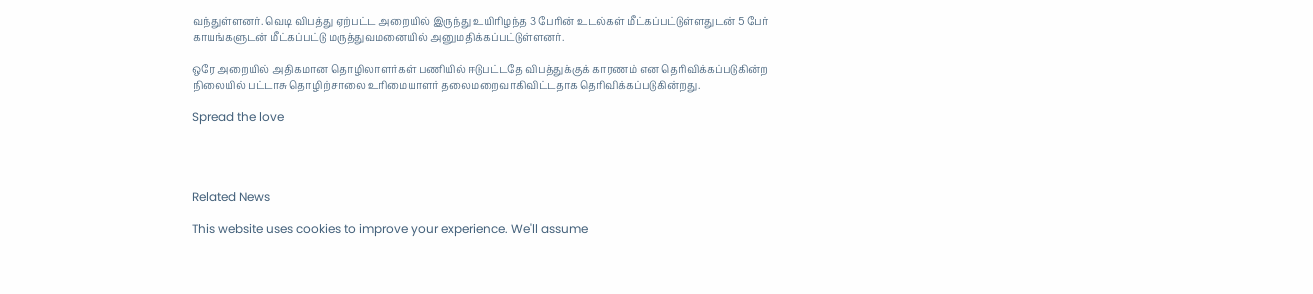வந்துள்ளனர். வெடி விபத்து ஏற்பட்ட அறையில் இருந்து உயிரிழந்த 3 பேரின் உடல்கள் மீட்கப்பட்டுள்ளதுடன் 5 பேர் காயங்களுடன் மீட்கப்பட்டு மருத்துவமனையில் அனுமதிக்கப்பட்டுள்ளனர்.

ஒரே அறையில் அதிகமான தொழிலாளர்கள் பணியில் ஈடுபட்டதே விபத்துக்குக் காரணம் என தெரிவிக்கப்படுகின்ற நிலையில் பட்டாசு தொழிற்சாலை உரிமையாளர் தலைமறைவாகிவிட்டதாக தெரிவிக்கப்படுகின்றது.

Spread the love




Related News

This website uses cookies to improve your experience. We'll assume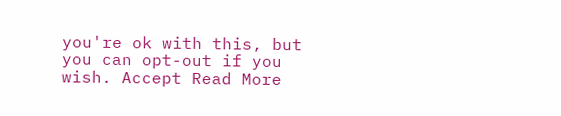you're ok with this, but you can opt-out if you wish. Accept Read More